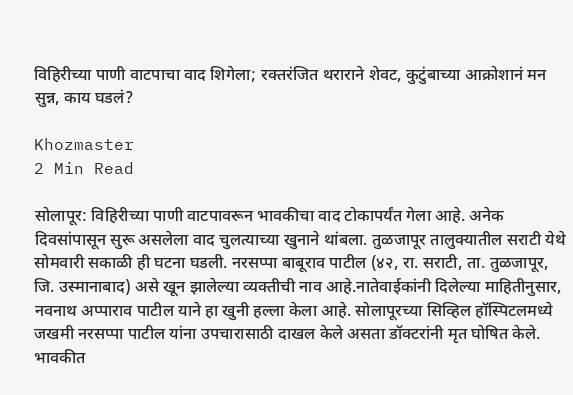विहिरीच्या पाणी वाटपाचा वाद शिगेला; रक्तरंजित थराराने शेवट, कुटुंबाच्या आक्रोशानं मन सुन्न, काय घडलं?

Khozmaster
2 Min Read

सोलापूर: विहिरीच्या पाणी वाटपावरून भावकीचा वाद टोकापर्यंत गेला आहे. अनेक दिवसांपासून सुरू असलेला वाद चुलत्याच्या खुनाने थांबला. तुळजापूर तालुक्यातील सराटी येथे सोमवारी सकाळी ही घटना घडली. नरसप्पा बाबूराव पाटील (४२, रा. सराटी, ता. तुळजापूर, जि. उस्मानाबाद) असे खून झालेल्या व्यक्तीची नाव आहे.नातेवाईकांनी दिलेल्या माहितीनुसार, नवनाथ अप्पाराव पाटील याने हा खुनी हल्ला केला आहे. सोलापूरच्या सिव्हिल हॉस्पिटलमध्ये जखमी नरसप्पा पाटील यांना उपचारासाठी दाखल केले असता डॉक्टरांनी मृत घोषित केले. भावकीत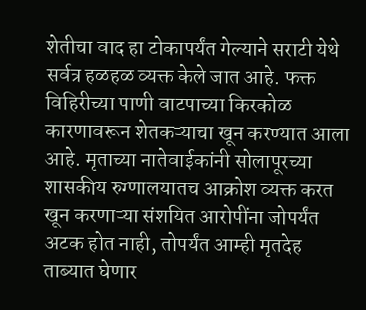शेतीचा वाद हा टोकापर्यंत गेल्याने सराटी येथे सर्वत्र हळहळ व्यक्त केले जात आहे. फक्त विहिरीच्या पाणी वाटपाच्या किरकोळ कारणावरून शेतकऱ्याचा खून करण्यात आला आहे. मृताच्या नातेवाईकांनी सोलापूरच्या शासकीय रुग्णालयातच आक्रोश व्यक्त करत खून करणाऱ्या संशयित आरोपींना जोपर्यंत अटक होत नाही, तोपर्यंत आम्ही मृतदेह ताब्यात घेणार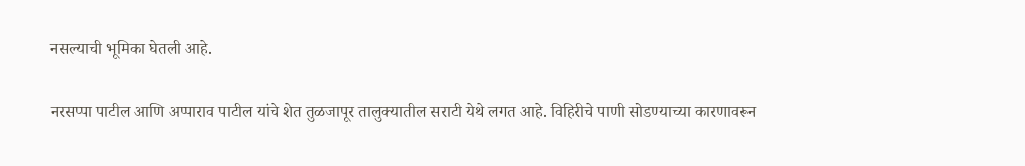नसल्याची भूमिका घेतली आहे.

नरसप्पा पाटील आणि अप्पाराव पाटील यांचे शेत तुळजापूर तालुक्यातील सराटी येथे लगत आहे. विहिरीचे पाणी सोडण्याच्या कारणावरून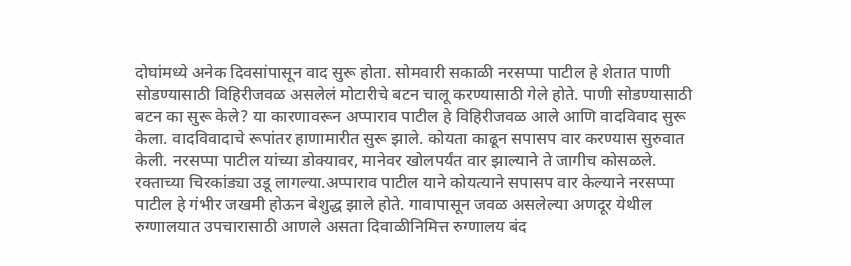दोघांमध्ये अनेक दिवसांपासून वाद सुरू होता. सोमवारी सकाळी नरसप्पा पाटील हे शेतात पाणी सोडण्यासाठी विहिरीजवळ असलेलं मोटारीचे बटन चालू करण्यासाठी गेले होते. पाणी सोडण्यासाठी बटन का सुरू केले? या कारणावरून अप्पाराव पाटील हे विहिरीजवळ आले आणि वादविवाद सुरू केला. वादविवादाचे रूपांतर हाणामारीत सुरू झाले. कोयता काढून सपासप वार करण्यास सुरुवात केली. नरसप्पा पाटील यांच्या डोक्यावर, मानेवर खोलपर्यंत वार झाल्याने ते जागीच कोसळले. रक्ताच्या चिरकांड्या उडू लागल्या.अप्पाराव पाटील याने कोयत्याने सपासप वार केल्याने नरसप्पा पाटील हे गंभीर जखमी होऊन बेशुद्ध झाले होते. गावापासून जवळ असलेल्या अणदूर येथील रुग्णालयात उपचारासाठी आणले असता दिवाळीनिमित्त रुग्णालय बंद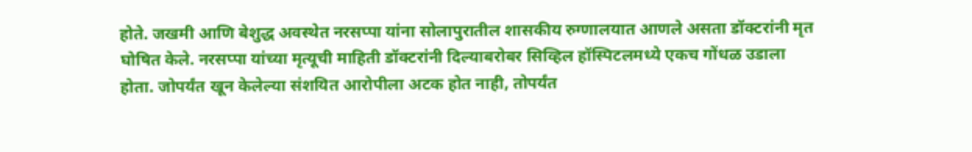होते. जखमी आणि बेशुद्ध अवस्थेत नरसप्पा यांना सोलापुरातील शासकीय रुग्णालयात आणले असता डॉक्टरांनी मृत घोषित केले. नरसप्पा यांच्या मृत्यूची माहिती डॉक्टरांनी दिल्याबरोबर सिव्हिल हॉस्पिटलमध्ये एकच गोंधळ उडाला होता. जोपर्यंत खून केलेल्या संशयित आरोपीला अटक होत नाही, तोपर्यंत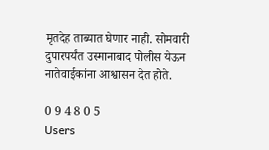मृतदेह ताब्यात घेणार नाही. सोमवारी दुपारपर्यंत उस्मानाबाद पोलीस येऊन नातेवाईकांना आश्वासन देत होते.

0 9 4 8 0 5
Users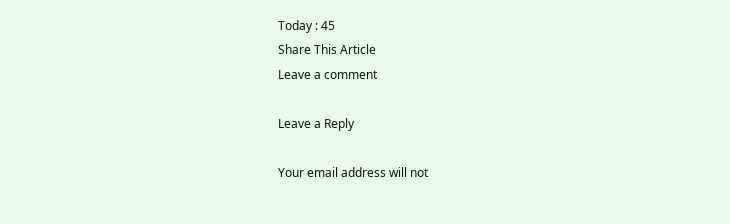Today : 45
Share This Article
Leave a comment

Leave a Reply

Your email address will not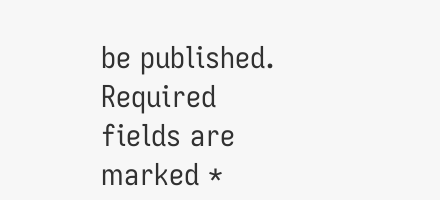be published. Required fields are marked *